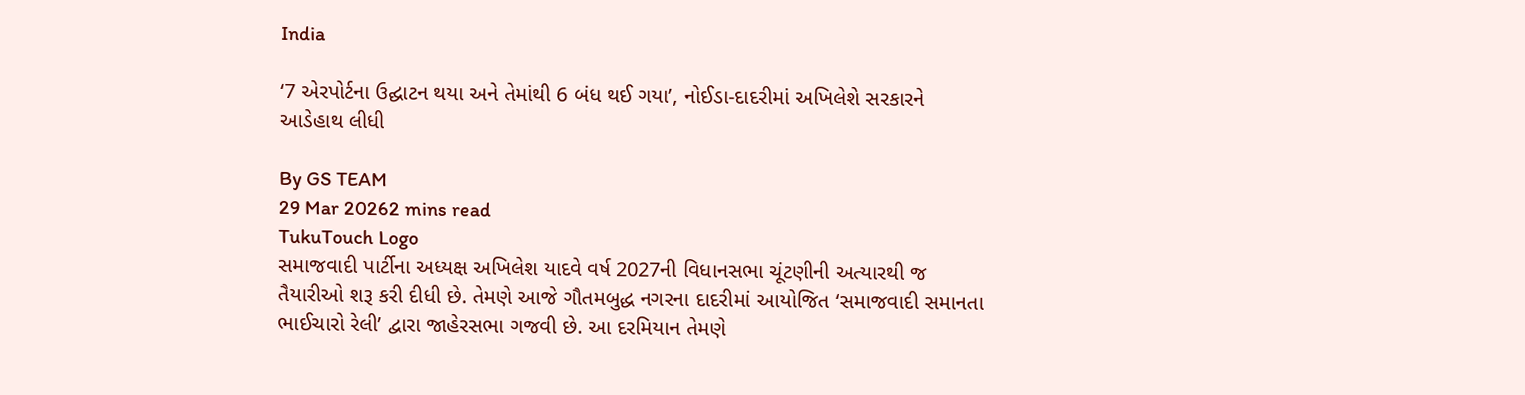India

‘7 એરપોર્ટના ઉદ્ઘાટન થયા અને તેમાંથી 6 બંધ થઈ ગયા’, નોઈડા-દાદરીમાં અખિલેશે સરકારને આડેહાથ લીધી

By GS TEAM
29 Mar 20262 mins read
TukuTouch Logo
સમાજવાદી પાર્ટીના અધ્યક્ષ અખિલેશ યાદવે વર્ષ 2027ની વિધાનસભા ચૂંટણીની અત્યારથી જ તૈયારીઓ શરૂ કરી દીધી છે. તેમણે આજે ગૌતમબુદ્ધ નગરના દાદરીમાં આયોજિત ‘સમાજવાદી સમાનતા ભાઈચારો રેલી’ દ્વારા જાહેરસભા ગજવી છે. આ દરમિયાન તેમણે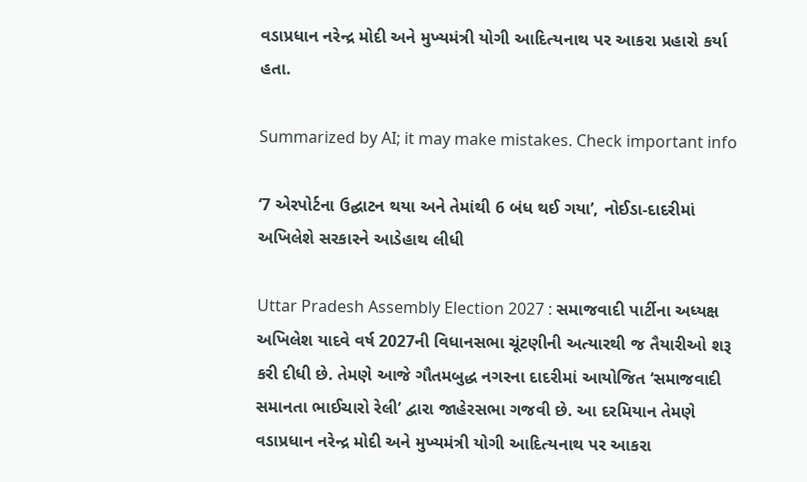વડાપ્રધાન નરેન્દ્ર મોદી અને મુખ્યમંત્રી યોગી આદિત્યનાથ પર આકરા પ્રહારો કર્યા હતા.

Summarized by AI; it may make mistakes. Check important info

‘7 એરપોર્ટના ઉદ્ઘાટન થયા અને તેમાંથી 6 બંધ થઈ ગયા’, નોઈડા-દાદરીમાં અખિલેશે સરકારને આડેહાથ લીધી

Uttar Pradesh Assembly Election 2027 : સમાજવાદી પાર્ટીના અધ્યક્ષ અખિલેશ યાદવે વર્ષ 2027ની વિધાનસભા ચૂંટણીની અત્યારથી જ તૈયારીઓ શરૂ કરી દીધી છે. તેમણે આજે ગૌતમબુદ્ધ નગરના દાદરીમાં આયોજિત ‘સમાજવાદી સમાનતા ભાઈચારો રેલી’ દ્વારા જાહેરસભા ગજવી છે. આ દરમિયાન તેમણે વડાપ્રધાન નરેન્દ્ર મોદી અને મુખ્યમંત્રી યોગી આદિત્યનાથ પર આકરા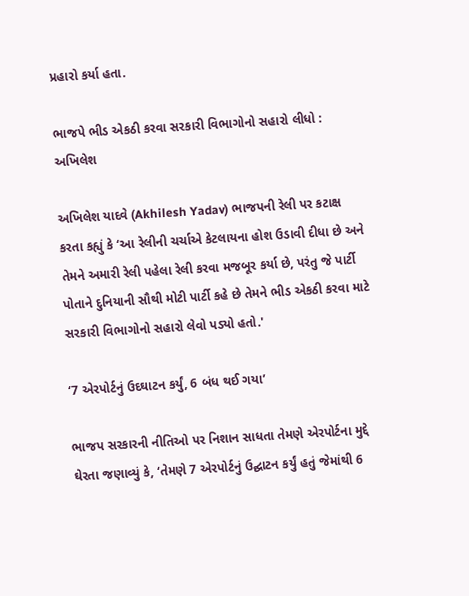પ્રહારો કર્યા હતા.

ભાજપે ભીડ એકઠી કરવા સરકારી વિભાગોનો સહારો લીધો : અખિલેશ

અખિલેશ યાદવે (Akhilesh Yadav) ભાજપની રેલી પર કટાક્ષ કરતા કહ્યું કે ‘આ રેલીની ચર્ચાએ કેટલાયના હોશ ઉડાવી દીધા છે અને તેમને અમારી રેલી પહેલા રેલી કરવા મજબૂર કર્યા છે, પરંતુ જે પાર્ટી પોતાને દુનિયાની સૌથી મોટી પાર્ટી કહે છે તેમને ભીડ એકઠી કરવા માટે સરકારી વિભાગોનો સહારો લેવો પડ્યો હતો.'

‘7 એરપોર્ટનું ઉદઘાટન કર્યું, 6 બંધ થઈ ગયા’

ભાજપ સરકારની નીતિઓ પર નિશાન સાધતા તેમણે એરપોર્ટના મુદ્દે ઘેરતા જણાવ્યું કે, ‘તેમણે 7 એરપોર્ટનું ઉદ્ઘાટન કર્યું હતું જેમાંથી 6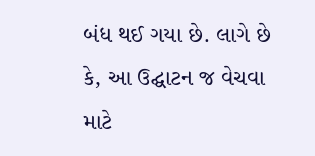બંધ થઈ ગયા છે. લાગે છે કે, આ ઉદ્ઘાટન જ વેચવા માટે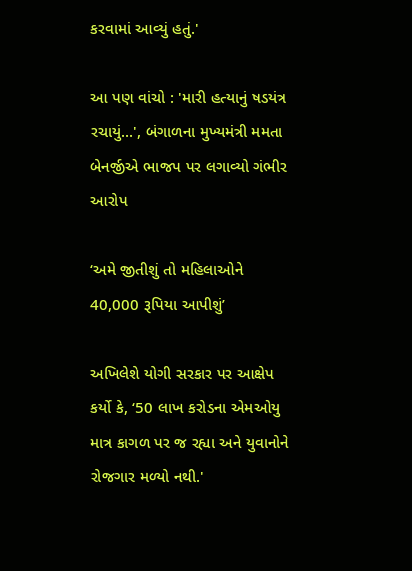કરવામાં આવ્યું હતું.'

આ પણ વાંચો : 'મારી હત્યાનું ષડયંત્ર રચાયું...', બંગાળના મુખ્યમંત્રી મમતા બેનર્જીએ ભાજપ પર લગાવ્યો ગંભીર આરોપ

‘અમે જીતીશું તો મહિલાઓને 40,000 રૂપિયા આપીશું’

અખિલેશે યોગી સરકાર પર આક્ષેપ કર્યો કે, ‘50 લાખ કરોડના એમઓયુ માત્ર કાગળ પર જ રહ્યા અને યુવાનોને રોજગાર મળ્યો નથી.'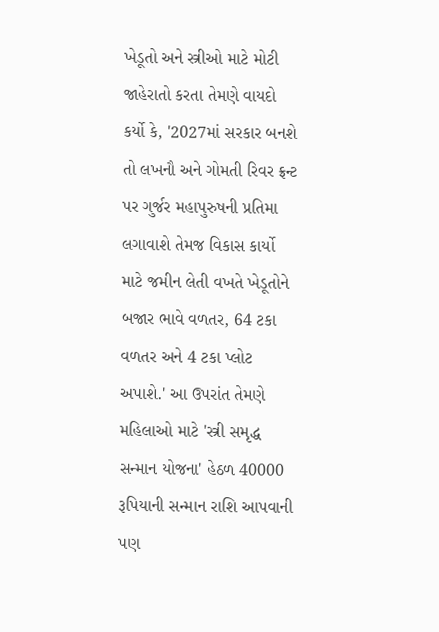ખેડૂતો અને સ્ત્રીઓ માટે મોટી જાહેરાતો કરતા તેમણે વાયદો કર્યો કે, '2027માં સરકાર બનશે તો લખનૌ અને ગોમતી રિવર ફ્રન્ટ પર ગુર્જર મહાપુરુષની પ્રતિમા લગાવાશે તેમજ વિકાસ કાર્યો માટે જમીન લેતી વખતે ખેડૂતોને બજાર ભાવે વળતર, 64 ટકા વળતર અને 4 ટકા પ્લોટ અપાશે.' આ ઉપરાંત તેમણે મહિલાઓ માટે 'સ્ત્રી સમૃદ્ધ સન્માન યોજના' હેઠળ 40000 રૂપિયાની સન્માન રાશિ આપવાની પણ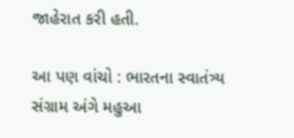જાહેરાત કરી હતી.

આ પણ વાંચો : ભારતના સ્વાતંત્ર્ય સંગ્રામ અંગે મહુઆ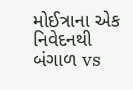મોઈત્રાના એક નિવેદનથી બંગાળ vs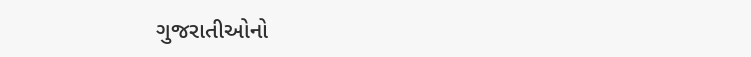ગુજરાતીઓનો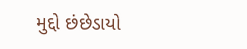મુદ્દો છંછેડાયો